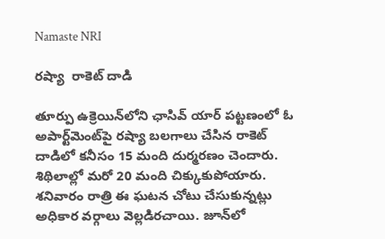Namaste NRI

రష్యా  రాకెట్‌ దాడి

తూర్పు ఉక్రెయిన్‌లోని ఛాసివ్‌ యార్‌ పట్టణంలో ఓ అపార్ట్‌మెంట్‌పై రష్యా బలగాలు చేసిన రాకెట్‌ దాడిలో కనీసం 15 మంది దుర్మరణం చెందారు.  శిథిలాల్లో మరో 20 మంది చిక్కుకుపోయారు. శనివారం రాత్రి ఈ ఘటన చోటు చేసుకున్నట్లు అధికార వర్గాలు వెల్లడిరచాయి. జూన్‌లో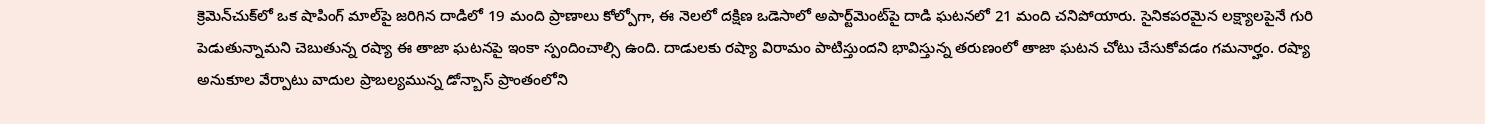క్రెమెన్‌చుక్‌లో ఒక షాపింగ్‌ మాల్‌పై జరిగిన దాడిలో 19 మంది ప్రాణాలు కోల్పోగా, ఈ నెలలో దక్షిణ ఒడెసాలో అపార్ట్‌మెంట్‌పై దాడి ఘటనలో 21 మంది చనిపోయారు. సైనికపరమైన లక్ష్యాలపైనే గురి పెడుతున్నామని చెబుతున్న రష్యా ఈ తాజా ఘటనపై ఇంకా స్పందించాల్సి ఉంది. దాడులకు రష్యా విరామం పాటిస్తుందని భావిస్తున్న తరుణంలో తాజా ఘటన చోటు చేసుకోవడం గమనార్హం. రష్యా అనుకూల వేర్పాటు వాదుల ప్రాబల్యమున్న డోన్బాస్‌ ప్రాంతంలోని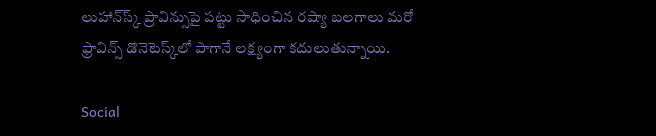లుహాన్‌స్క్‌ ప్రావిన్సుపై పట్టు సాధించిన రష్యా బలగాలు మరో ఫ్రావిన్స్‌ డొనెటెస్క్‌లో పాగానే లక్ష్యంగా కదులుతున్నాయి.

Social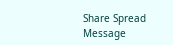Share Spread Message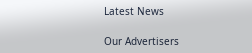Latest News

Our Advertisers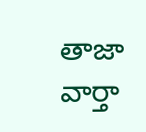తాజా వార్తా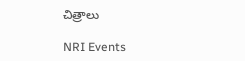చిత్రాలు

NRI Events